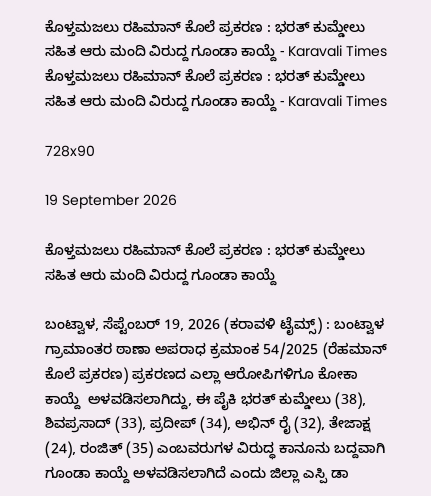ಕೊಳ್ತಮಜಲು ರಹಿಮಾನ್ ಕೊಲೆ ಪ್ರಕರಣ : ಭರತ್ ಕುಮ್ಡೇಲು ಸಹಿತ ಆರು ಮಂದಿ ವಿರುದ್ದ ಗೂಂಡಾ ಕಾಯ್ದೆ - Karavali Times ಕೊಳ್ತಮಜಲು ರಹಿಮಾನ್ ಕೊಲೆ ಪ್ರಕರಣ : ಭರತ್ ಕುಮ್ಡೇಲು ಸಹಿತ ಆರು ಮಂದಿ ವಿರುದ್ದ ಗೂಂಡಾ ಕಾಯ್ದೆ - Karavali Times

728x90

19 September 2026

ಕೊಳ್ತಮಜಲು ರಹಿಮಾನ್ ಕೊಲೆ ಪ್ರಕರಣ : ಭರತ್ ಕುಮ್ಡೇಲು ಸಹಿತ ಆರು ಮಂದಿ ವಿರುದ್ದ ಗೂಂಡಾ ಕಾಯ್ದೆ

ಬಂಟ್ವಾಳ, ಸೆಪ್ಟೆಂಬರ್ 19, 2026 (ಕರಾವಳಿ ಟೈಮ್ಸ್) : ಬಂಟ್ವಾಳ ಗ್ರಾಮಾಂತರ ಠಾಣಾ ಅಪರಾಧ ಕ್ರಮಾಂಕ 54/2025 (ರೆಹಮಾನ್ ಕೊಲೆ ಪ್ರಕರಣ) ಪ್ರಕರಣದ ಎಲ್ಲಾ ಆರೋಪಿಗಳಿಗೂ ಕೋಕಾ ಕಾಯ್ದೆ  ಅಳವಡಿಸಲಾಗಿದ್ದು, ಈ ಪೈಕಿ ಭರತ್ ಕುಮ್ಡೇಲು (38), ಶಿವಪ್ರಸಾದ್ (33), ಪ್ರದೀಪ್ (34), ಅಭಿನ್ ರೈ (32), ತೇಜಾಕ್ಷ (24), ರಂಜಿತ್ (35) ಎಂಬವರುಗಳ ವಿರುದ್ಧ ಕಾನೂನು ಬದ್ದವಾಗಿ ಗೂಂಡಾ ಕಾಯ್ದೆ ಅಳವಡಿಸಲಾಗಿದೆ ಎಂದು ಜಿಲ್ಲಾ ಎಸ್ಪಿ ಡಾ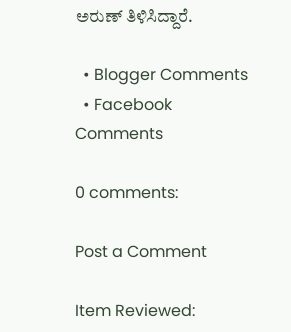ಅರುಣ್ ತಿಳಿಸಿದ್ದಾರೆ.

  • Blogger Comments
  • Facebook Comments

0 comments:

Post a Comment

Item Reviewed: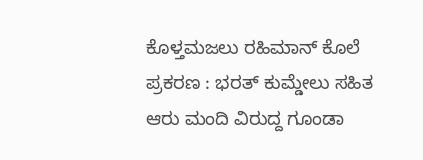ಕೊಳ್ತಮಜಲು ರಹಿಮಾನ್ ಕೊಲೆ ಪ್ರಕರಣ : ಭರತ್ ಕುಮ್ಡೇಲು ಸಹಿತ ಆರು ಮಂದಿ ವಿರುದ್ದ ಗೂಂಡಾ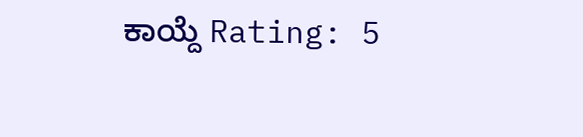ಕಾಯ್ದೆ Rating: 5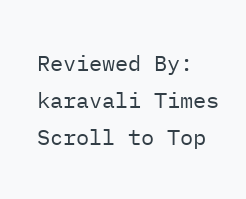Reviewed By: karavali Times
Scroll to Top